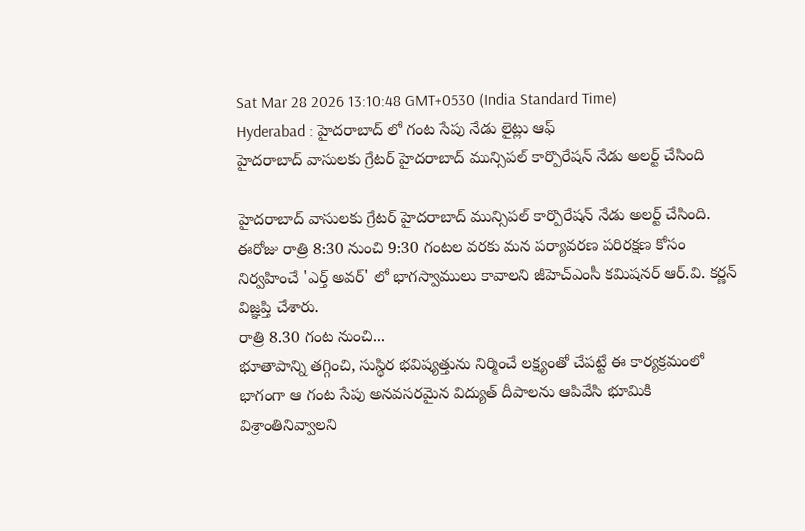Sat Mar 28 2026 13:10:48 GMT+0530 (India Standard Time)
Hyderabad : హైదరాబాద్ లో గంట సేపు నేడు లైట్లు ఆఫ్
హైదరాబాద్ వాసులకు గ్రేటర్ హైదరాబాద్ మున్సిపల్ కార్పొరేషన్ నేడు అలర్ట్ చేసింది

హైదరాబాద్ వాసులకు గ్రేటర్ హైదరాబాద్ మున్సిపల్ కార్పొరేషన్ నేడు అలర్ట్ చేసింది. ఈరోజు రాత్రి 8:30 నుంచి 9:30 గంటల వరకు మన పర్యావరణ పరిరక్షణ కోసం నిర్వహించే 'ఎర్త్ అవర్' లో భాగస్వాములు కావాలని జీహెచ్ఎంసీ కమిషనర్ ఆర్.వి. కర్ణన్ విజ్ఞప్తి చేశారు.
రాత్రి 8.30 గంట నుంచి...
భూతాపాన్ని తగ్గించి, సుస్థిర భవిష్యత్తును నిర్మించే లక్ష్యంతో చేపట్టే ఈ కార్యక్రమంలో భాగంగా ఆ గంట సేపు అనవసరమైన విద్యుత్ దీపాలను ఆపివేసి భూమికి విశ్రాంతినివ్వాలని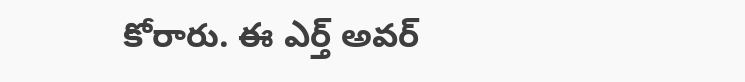కోరారు. ఈ ఎర్త్ అవర్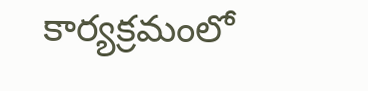కార్యక్రమంలో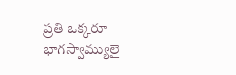ప్రతి ఒక్కరూ భాగస్వామ్యులై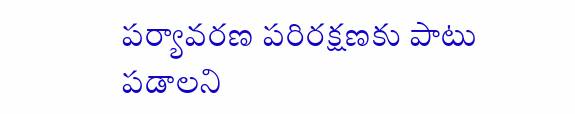పర్యావరణ పరిరక్షణకు పాటు పడాలని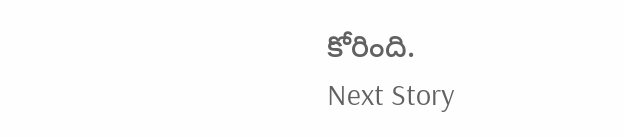కోరింది.
Next Story